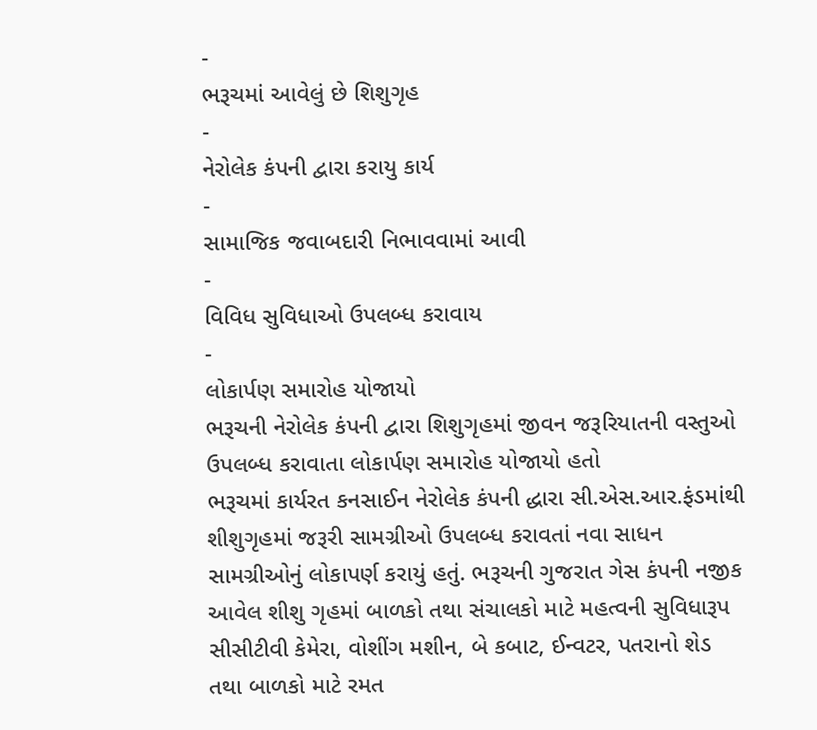-
ભરૂચમાં આવેલું છે શિશુગૃહ
-
નેરોલેક કંપની દ્વારા કરાયુ કાર્ય
-
સામાજિક જવાબદારી નિભાવવામાં આવી
-
વિવિધ સુવિધાઓ ઉપલબ્ધ કરાવાય
-
લોકાર્પણ સમારોહ યોજાયો
ભરૂચની નેરોલેક કંપની દ્વારા શિશુગૃહમાં જીવન જરૂરિયાતની વસ્તુઓ ઉપલબ્ધ કરાવાતા લોકાર્પણ સમારોહ યોજાયો હતો
ભરૂચમાં કાર્યરત કનસાઈન નેરોલેક કંપની દ્ધારા સી.એસ.આર.ફંડમાંથી શીશુગૃહમાં જરૂરી સામગ્રીઓ ઉપલબ્ધ કરાવતાં નવા સાધન સામગ્રીઓનું લોકાપર્ણ કરાયું હતું. ભરૂચની ગુજરાત ગેસ કંપની નજીક આવેલ શીશુ ગૃહમાં બાળકો તથા સંચાલકો માટે મહત્વની સુવિધારૂપ સીસીટીવી કેમેરા, વોશીંગ મશીન, બે કબાટ, ઈન્વટર, પતરાનો શેડ તથા બાળકો માટે રમત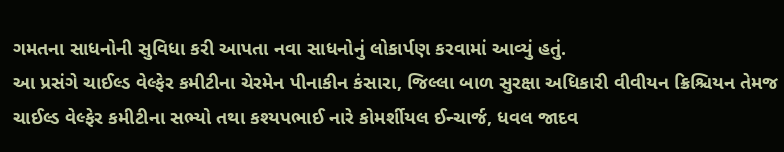ગમતના સાધનોની સુવિધા કરી આપતા નવા સાધનોનું લોકાર્પણ કરવામાં આવ્યું હતું.
આ પ્રસંગે ચાઈલ્ડ વેલ્ફેર કમીટીના ચેરમેન પીનાકીન કંસારા, જિલ્લા બાળ સુરક્ષા અધિકારી વીવીયન ક્રિશ્ચિયન તેમજ ચાઈલ્ડ વેલ્ફેર કમીટીના સભ્યો તથા કશ્યપભાઈ નારે કોમર્શીયલ ઈન્ચાર્જ, ધવલ જાદવ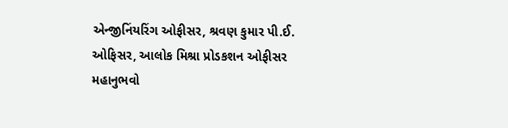એન્જીનિંયરિંગ ઓફીસર, શ્રવણ કુમાર પી.ઈ. ઓફિસર, આલોક મિશ્રા પ્રોડકશન ઓફીસર મહાનુભવો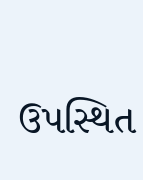ઉપસ્થિત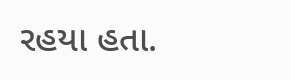રહયા હતા.